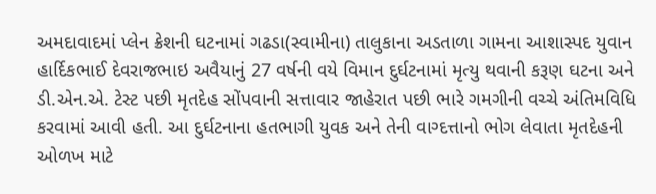અમદાવાદમાં પ્લેન ક્રેશની ઘટનામાં ગઢડા(સ્વામીના) તાલુકાના અડતાળા ગામના આશાસ્પદ યુવાન હાર્દિકભાઈ દેવરાજભાઇ અવૈયાનું 27 વર્ષની વયે વિમાન દુર્ઘટનામાં મૃત્યુ થવાની કરૂણ ઘટના અને ડી.એન.એ. ટેસ્ટ પછી મૃતદેહ સોંપવાની સત્તાવાર જાહેરાત પછી ભારે ગમગીની વચ્ચે અંતિમવિધિ કરવામાં આવી હતી. આ દુર્ઘટનાના હતભાગી યુવક અને તેની વાગ્દત્તાનો ભોગ લેવાતા મૃતદેહની ઓળખ માટે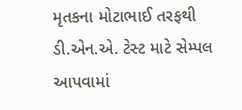મૃતકના મોટાભાઈ તરફથી ડી.એન.એ. ટેસ્ટ માટે સેમ્પલ આપવામાં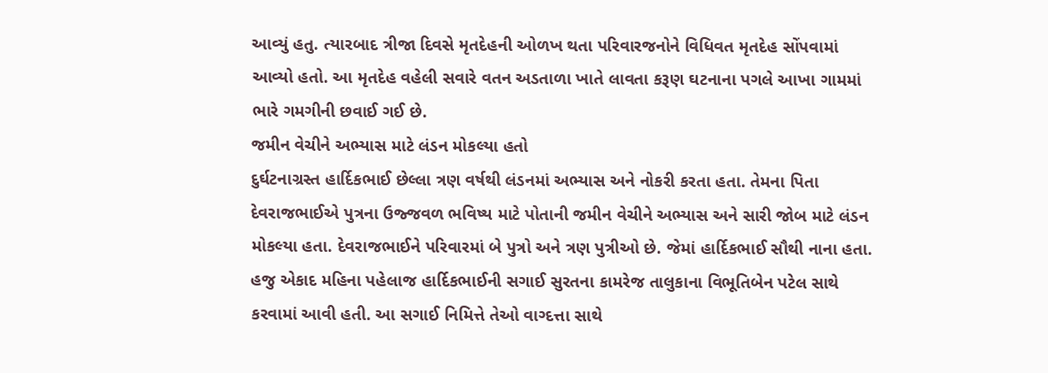આવ્યું હતુ. ત્યારબાદ ત્રીજા દિવસે મૃતદેહની ઓળખ થતા પરિવારજનોને વિધિવત મૃતદેહ સોંપવામાં આવ્યો હતો. આ મૃતદેહ વહેલી સવારે વતન અડતાળા ખાતે લાવતા કરૂણ ઘટનાના પગલે આખા ગામમાં ભારે ગમગીની છવાઈ ગઈ છે.
જમીન વેચીને અભ્યાસ માટે લંડન મોકલ્યા હતો
દુર્ઘટનાગ્રસ્ત હાર્દિકભાઈ છેલ્લા ત્રણ વર્ષથી લંડનમાં અભ્યાસ અને નોકરી કરતા હતા. તેમના પિતા દેવરાજભાઈએ પુત્રના ઉજ્જવળ ભવિષ્ય માટે પોતાની જમીન વેચીને અભ્યાસ અને સારી જોબ માટે લંડન મોકલ્યા હતા. દેવરાજભાઈને પરિવારમાં બે પુત્રો અને ત્રણ પુત્રીઓ છે. જેમાં હાર્દિકભાઈ સૌથી નાના હતા. હજુ એકાદ મહિના પહેલાજ હાર્દિકભાઈની સગાઈ સુરતના કામરેજ તાલુકાના વિભૂતિબેન પટેલ સાથે કરવામાં આવી હતી. આ સગાઈ નિમિત્તે તેઓ વાગ્દત્તા સાથે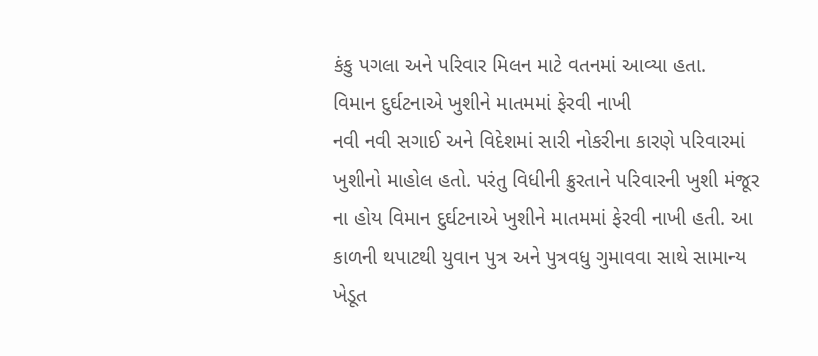કંકુ પગલા અને પરિવાર મિલન માટે વતનમાં આવ્યા હતા.
વિમાન દુર્ઘટનાએ ખુશીને માતમમાં ફેરવી નાખી
નવી નવી સગાઈ અને વિદેશમાં સારી નોકરીના કારણે પરિવારમાં ખુશીનો માહોલ હતો. પરંતુ વિધીની ક્રુરતાને પરિવારની ખુશી મંજૂર ના હોય વિમાન દુર્ઘટનાએ ખુશીને માતમમાં ફેરવી નાખી હતી. આ કાળની થપાટથી યુવાન પુત્ર અને પુત્રવધુ ગુમાવવા સાથે સામાન્ય ખેડૂત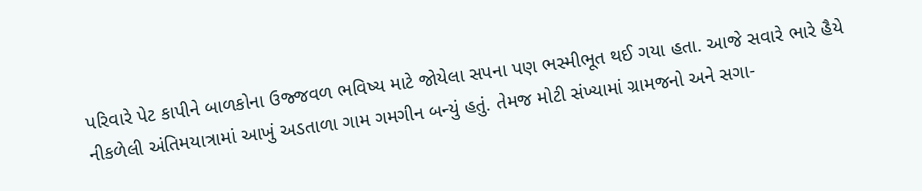પરિવારે પેટ કાપીને બાળકોના ઉજ્જવળ ભવિષ્ય માટે જોયેલા સપના પણ ભસ્મીભૂત થઈ ગયા હતા. આજે સવારે ભારે હૈયે નીકળેલી અંતિમયાત્રામાં આખું અડતાળા ગામ ગમગીન બન્યું હતું. તેમજ મોટી સંખ્યામાં ગ્રામજનો અને સગા-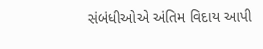સંબંધીઓએ અંતિમ વિદાય આપી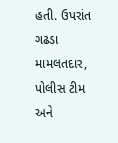હતી. ઉપરાંત ગઢડા મામલતદાર, પોલીસ ટીમ અને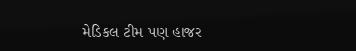મેડિકલ ટીમ પણ હાજર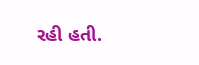રહી હતી.